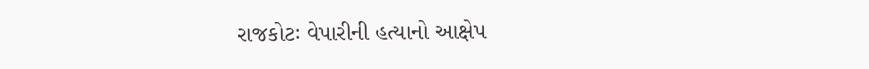રાજકોટઃ વેપારીની હત્યાનો આક્ષેપ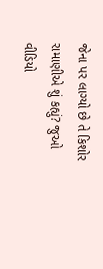જેના પર લાગ્યો છે તે કિશોર રામાણીએ શું કહ્યું? જુઓ વીડિયો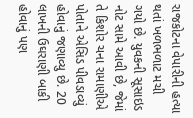રાજકોટના વેપારીની હત્યા થતાં ખળભળાટ મચી ગયો છે. યુવકની સૂસાઇડ નોટ સામે આવી છે, જેમાં તે કિશોર ચના રામાણીએ પોતાને એસિડ પીવડાવ્યું હોવાનું જણાવ્યુ છે. 20 લાખની ઉઘરાણી બાકી હોવાનું પણ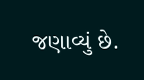જણાવ્યું છે.